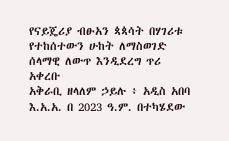የናይጄሪያ ብፁአን ጳጳሳት በሃገሪቱ የተከሰተውን ሁከት ለማስወገድ ሰላማዊ ለውጥ እንዲደረግ ጥሪ አቀረቡ
አቅራቢ ዘላለም ኃይሉ ፥ አዲስ አበባ
እ.አ.አ. በ 2023 ዓ.ም. በተካሄደው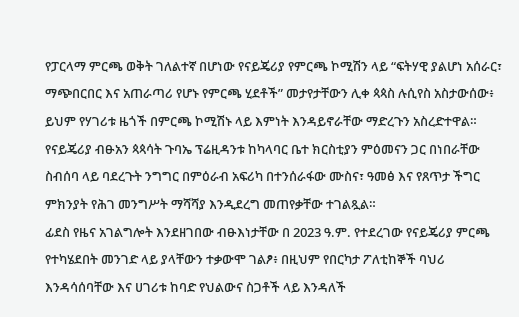የፓርላማ ምርጫ ወቅት ገለልተኛ በሆነው የናይጄሪያ የምርጫ ኮሚሽን ላይ “ፍትሃዊ ያልሆነ አሰራር፣ ማጭበርበር እና አጠራጣሪ የሆኑ የምርጫ ሂደቶች” መታየታቸውን ሊቀ ጳጳስ ሉሲየስ አስታውሰው፥ ይህም የሃገሪቱ ዜጎች በምርጫ ኮሚሽኑ ላይ እምነት እንዳይኖራቸው ማድረጉን አስረድተዋል።
የናይጄሪያ ብፁአን ጳጳሳት ጉባኤ ፕሬዚዳንቱ ከካላባር ቤተ ክርስቲያን ምዕመናን ጋር በነበራቸው ስብሰባ ላይ ባደረጉት ንግግር በምዕራብ አፍሪካ በተንሰራፋው ሙስና፣ ዓመፅ እና የጸጥታ ችግር ምክንያት የሕገ መንግሥት ማሻሻያ እንዲደረግ መጠየቃቸው ተገልጿል።
ፊደስ የዜና አገልግሎት እንደዘገበው ብፁእነታቸው በ 2023 ዓ.ም. የተደረገው የናይጄሪያ ምርጫ የተካሄደበት መንገድ ላይ ያላቸውን ተቃውሞ ገልፆ፥ በዚህም የበርካታ ፖለቲከኞች ባህሪ እንዳሳሰባቸው እና ሀገሪቱ ከባድ የህልውና ስጋቶች ላይ እንዳለች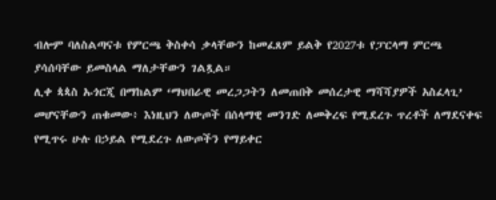ብሎም ባለስልጣናቱ የምርጫ ቅስቀሳ ቃላቸውን ከመፈጸም ይልቅ የ2027ቱ የፓርላማ ምርጫ ያሳሰባቸው ይመስላል ማለታቸውን ገልጿል።
ሊቀ ጳጳስ ኡጎርጂ በማከልም ‘ማህበራዊ መረጋጋትን ለመጠበቅ መሰረታዊ ማሻሻያዎች አስፈላጊ’ መሆናቸውን ጠቁመው፥ እነዚህን ለውጦች በሰላማዊ መንገድ ለመቅረፍ የሚደረጉ ጥረቶች ለማደናቀፍ የሚጥሩ ሁሉ በኃይል የሚደረጉ ለውጦችን የማይቀር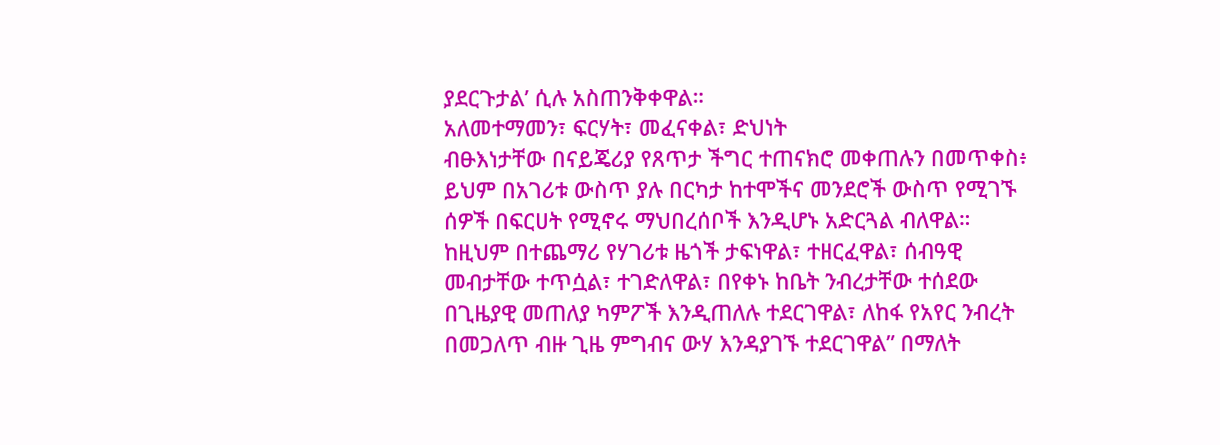ያደርጉታል’ ሲሉ አስጠንቅቀዋል።
አለመተማመን፣ ፍርሃት፣ መፈናቀል፣ ድህነት
ብፁእነታቸው በናይጄሪያ የጸጥታ ችግር ተጠናክሮ መቀጠሉን በመጥቀስ፥ ይህም በአገሪቱ ውስጥ ያሉ በርካታ ከተሞችና መንደሮች ውስጥ የሚገኙ ሰዎች በፍርሀት የሚኖሩ ማህበረሰቦች እንዲሆኑ አድርጓል ብለዋል።
ከዚህም በተጨማሪ የሃገሪቱ ዜጎች ታፍነዋል፣ ተዘርፈዋል፣ ሰብዓዊ መብታቸው ተጥሷል፣ ተገድለዋል፣ በየቀኑ ከቤት ንብረታቸው ተሰደው በጊዜያዊ መጠለያ ካምፖች እንዲጠለሉ ተደርገዋል፣ ለከፋ የአየር ንብረት በመጋለጥ ብዙ ጊዜ ምግብና ውሃ እንዳያገኙ ተደርገዋል” በማለት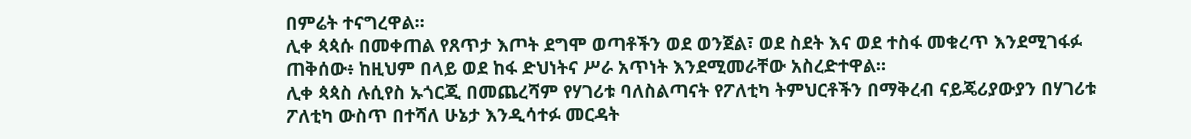በምሬት ተናግረዋል።
ሊቀ ጳጳሱ በመቀጠል የጸጥታ እጦት ደግሞ ወጣቶችን ወደ ወንጀል፣ ወደ ስደት እና ወደ ተስፋ መቁረጥ እንደሚገፋፉ ጠቅሰው፥ ከዚህም በላይ ወደ ከፋ ድህነትና ሥራ አጥነት እንደሚመራቸው አስረድተዋል።
ሊቀ ጳጳስ ሉሲየስ ኡጎርጂ በመጨረሻም የሃገሪቱ ባለስልጣናት የፖለቲካ ትምህርቶችን በማቅረብ ናይጄሪያውያን በሃገሪቱ ፖለቲካ ውስጥ በተሻለ ሁኔታ እንዲሳተፉ መርዳት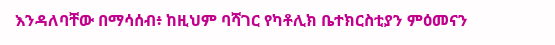እንዳለባቸው በማሳሰብ፥ ከዚህም ባሻገር የካቶሊክ ቤተክርስቲያን ምዕመናን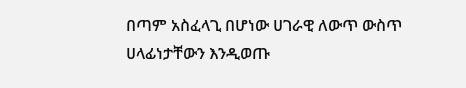በጣም አስፈላጊ በሆነው ሀገራዊ ለውጥ ውስጥ ሀላፊነታቸውን እንዲወጡ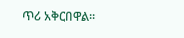ጥሪ አቅርበዋል።